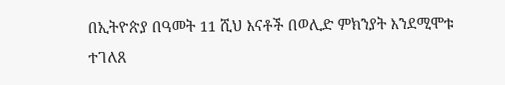በኢትዮጵያ በዓመት 11 ሺህ እናቶች በወሊድ ምክንያት እንደሚሞቱ ተገለጸ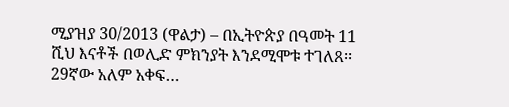ሚያዝያ 30/2013 (ዋልታ) – በኢትዮጵያ በዓመት 11 ሺህ እናቶች በወሊድ ምክንያት እንደሚሞቱ ተገለጸ፡፡ 29ኛው አለም አቀፍ…